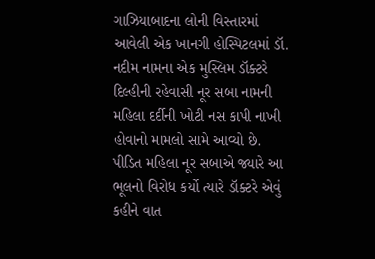ગાઝિયાબાદના લોની વિસ્તારમાં આવેલી એક ખાનગી હોસ્પિટલમાં ડૉ. નદીમ નામના એક મુસ્લિમ ડૉક્ટરે દિલ્હીની રહેવાસી નૂર સબા નામની મહિલા દર્દીની ખોટી નસ કાપી નાખી હોવાનો મામલો સામે આવ્યો છે. પીડિત મહિલા નૂર સબાએ જ્યારે આ ભૂલનો વિરોધ કર્યો ત્યારે ડૉક્ટરે એવું કહીને વાત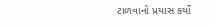ટાળવાનો પ્રયાસ કર્યો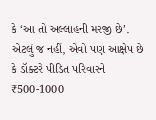કે ‘આ તો અલ્લાહની મરજી છે’. એટલું જ નહીં, એવો પણ આક્ષેપ છે કે ડૉક્ટરે પીડિત પરિવારને ₹500-1000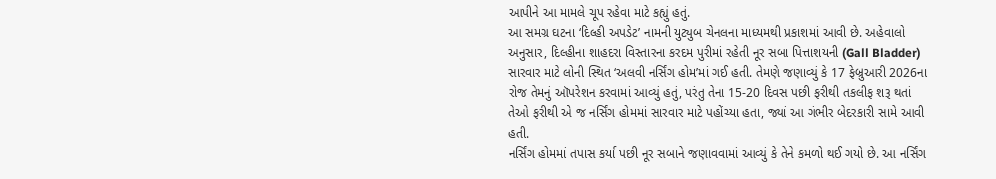આપીને આ મામલે ચૂપ રહેવા માટે કહ્યું હતું.
આ સમગ્ર ઘટના ‘દિલ્હી અપડેટ’ નામની યુટ્યુબ ચેનલના માધ્યમથી પ્રકાશમાં આવી છે. અહેવાલો અનુસાર, દિલ્હીના શાહદરા વિસ્તારના કરદમ પુરીમાં રહેતી નૂર સબા પિત્તાશયની (Gall Bladder) સારવાર માટે લોની સ્થિત ‘અલવી નર્સિંગ હોમ’માં ગઈ હતી. તેમણે જણાવ્યું કે 17 ફેબ્રુઆરી 2026ના રોજ તેમનું ઑપરેશન કરવામાં આવ્યું હતું, પરંતુ તેના 15-20 દિવસ પછી ફરીથી તકલીફ શરૂ થતાં તેઓ ફરીથી એ જ નર્સિંગ હોમમાં સારવાર માટે પહોંચ્યા હતા, જ્યાં આ ગંભીર બેદરકારી સામે આવી હતી.
નર્સિંગ હોમમાં તપાસ કર્યા પછી નૂર સબાને જણાવવામાં આવ્યું કે તેને કમળો થઈ ગયો છે. આ નર્સિંગ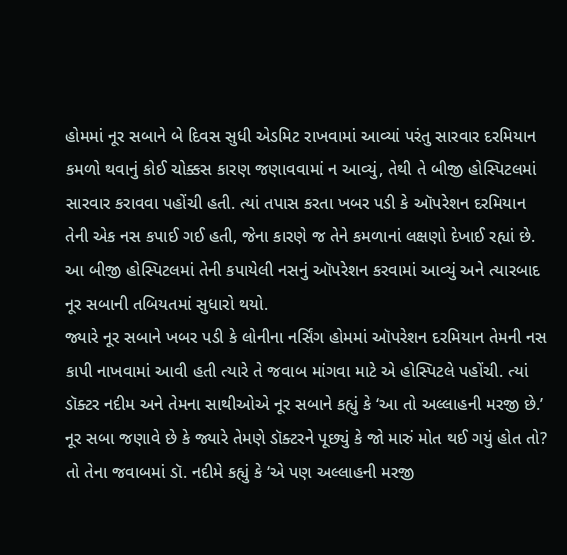હોમમાં નૂર સબાને બે દિવસ સુધી એડમિટ રાખવામાં આવ્યાં પરંતુ સારવાર દરમિયાન કમળો થવાનું કોઈ ચોક્કસ કારણ જણાવવામાં ન આવ્યું, તેથી તે બીજી હોસ્પિટલમાં સારવાર કરાવવા પહોંચી હતી. ત્યાં તપાસ કરતા ખબર પડી કે ઑપરેશન દરમિયાન તેની એક નસ કપાઈ ગઈ હતી, જેના કારણે જ તેને કમળાનાં લક્ષણો દેખાઈ રહ્યાં છે. આ બીજી હોસ્પિટલમાં તેની કપાયેલી નસનું ઑપરેશન કરવામાં આવ્યું અને ત્યારબાદ નૂર સબાની તબિયતમાં સુધારો થયો.
જ્યારે નૂર સબાને ખબર પડી કે લોનીના નર્સિંગ હોમમાં ઑપરેશન દરમિયાન તેમની નસ કાપી નાખવામાં આવી હતી ત્યારે તે જવાબ માંગવા માટે એ હોસ્પિટલે પહોંચી. ત્યાં ડૉક્ટર નદીમ અને તેમના સાથીઓએ નૂર સબાને કહ્યું કે ‘આ તો અલ્લાહની મરજી છે.’ નૂર સબા જણાવે છે કે જ્યારે તેમણે ડૉક્ટરને પૂછ્યું કે જો મારું મોત થઈ ગયું હોત તો? તો તેના જવાબમાં ડૉ. નદીમે કહ્યું કે ‘એ પણ અલ્લાહની મરજી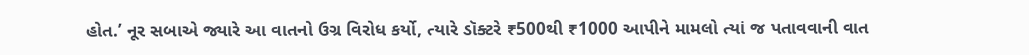હોત.’ નૂર સબાએ જ્યારે આ વાતનો ઉગ્ર વિરોધ કર્યો, ત્યારે ડૉક્ટરે ₹500થી ₹1000 આપીને મામલો ત્યાં જ પતાવવાની વાત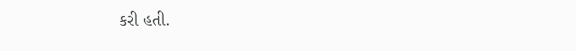કરી હતી.